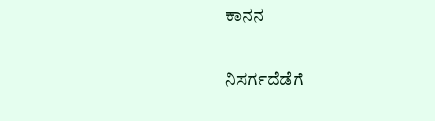ಕಾನನ

ನಿಸರ್ಗದೆಡೆಗೆ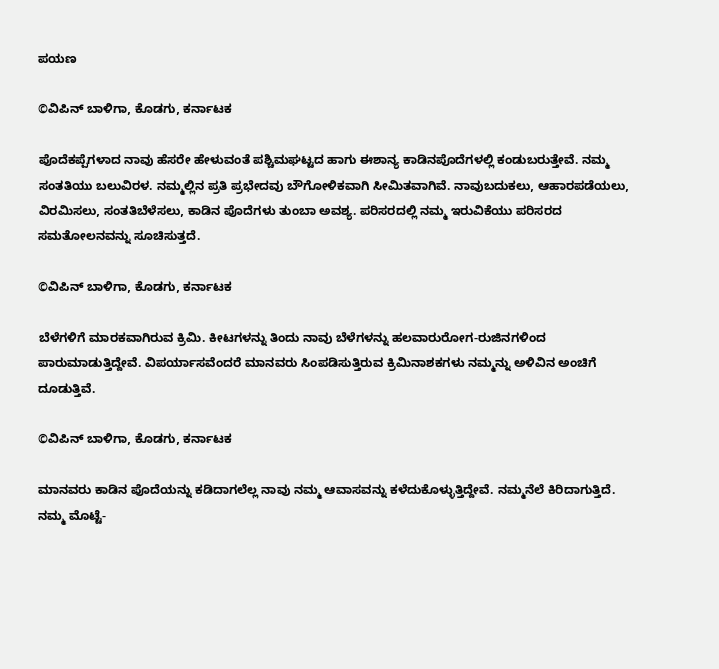ಪಯಣ

©ವಿಪಿನ್ ಬಾಳಿಗಾ, ಕೊಡಗು, ಕರ್ನಾಟಕ

ಪೊದೆಕಪ್ಪೆಗಳಾದ ನಾವು ಹೆಸರೇ ಹೇಳುವಂತೆ ಪಶ್ಚಿಮಘಟ್ಟದ ಹಾಗು ಈಶಾನ್ಯ ಕಾಡಿನಪೊದೆಗಳಲ್ಲಿ ಕಂಡುಬರುತ್ತೇವೆ. ನಮ್ಮ ಸಂತತಿಯು ಬಲುವಿರಳ. ನಮ್ಮಲ್ಲಿನ ಪ್ರತಿ ಪ್ರಭೇದವು ಬೌಗೋಳಿಕವಾಗಿ ಸೀಮಿತವಾಗಿವೆ. ನಾವುಬದುಕಲು, ಆಹಾರಪಡೆಯಲು, ವಿರಮಿಸಲು, ಸಂತತಿಬೆಳೆಸಲು, ಕಾಡಿನ ಪೊದೆಗಳು ತುಂಬಾ ಅವಶ್ಯ. ಪರಿಸರದಲ್ಲಿ ನಮ್ಮ ಇರುವಿಕೆಯು ಪರಿಸರದ ಸಮತೋಲನವನ್ನು ಸೂಚಿಸುತ್ತದೆ.

©ವಿಪಿನ್ ಬಾಳಿಗಾ, ಕೊಡಗು, ಕರ್ನಾಟಕ

ಬೆಳೆಗಳಿಗೆ ಮಾರಕವಾಗಿರುವ ಕ್ರಿಮಿ. ಕೀಟಗಳನ್ನು ತಿಂದು ನಾವು ಬೆಳೆಗಳನ್ನು ಹಲವಾರುರೋಗ-ರುಜಿನಗಳಿಂದ ಪಾರುಮಾಡುತ್ತಿದ್ದೇವೆ. ವಿಪರ್ಯಾಸವೆಂದರೆ ಮಾನವರು ಸಿಂಪಡಿಸುತ್ತಿರುವ ಕ್ರಿಮಿನಾಶಕಗಳು ನಮ್ಮನ್ನು ಅಳಿವಿನ ಅಂಚಿಗೆ ದೂಡುತ್ತಿವೆ.

©ವಿಪಿನ್ ಬಾಳಿಗಾ, ಕೊಡಗು, ಕರ್ನಾಟಕ

ಮಾನವರು ಕಾಡಿನ ಪೊದೆಯನ್ನು ಕಡಿದಾಗಲೆಲ್ಲ ನಾವು ನಮ್ಮ ಆವಾಸವನ್ನು ಕಳೆದುಕೊಳ್ಳುತ್ತಿದ್ದೇವೆ. ನಮ್ಮನೆಲೆ ಕಿರಿದಾಗುತ್ತಿದೆ. ನಮ್ಮ ಮೊಟ್ಟೆ-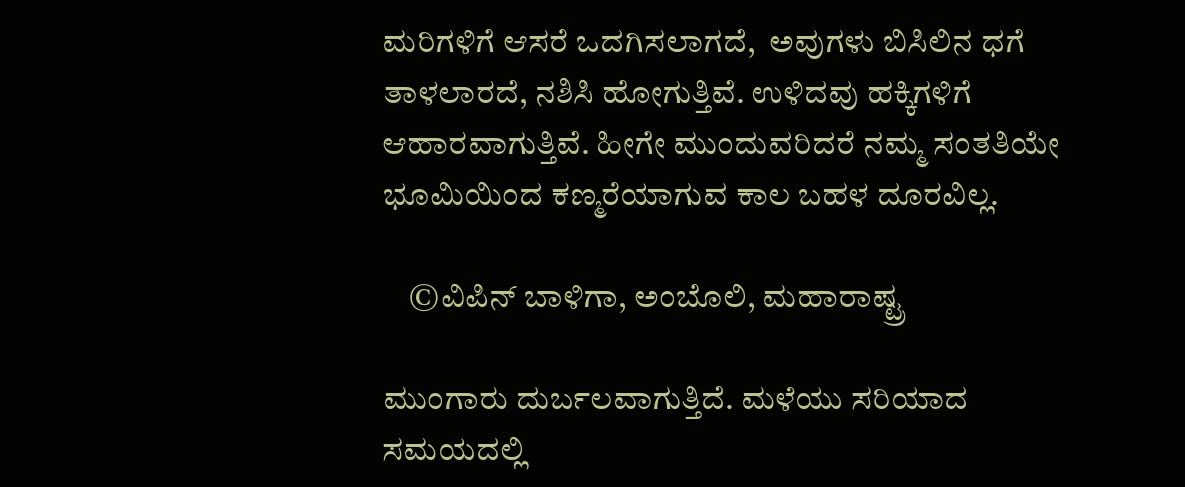ಮರಿಗಳಿಗೆ ಆಸರೆ ಒದಗಿಸಲಾಗದೆ,  ಅವುಗಳು ಬಿಸಿಲಿನ ಧಗೆ ತಾಳಲಾರದೆ, ನಶಿಸಿ ಹೋಗುತ್ತಿವೆ. ಉಳಿದವು ಹಕ್ಕಿಗಳಿಗೆ ಆಹಾರವಾಗುತ್ತಿವೆ. ಹೀಗೇ ಮುಂದುವರಿದರೆ ನಮ್ಮ ಸಂತತಿಯೇ ಭೂಮಿಯಿಂದ ಕಣ್ಮರೆಯಾಗುವ ಕಾಲ ಬಹಳ ದೂರವಿಲ್ಲ.

    ©ವಿಪಿನ್ ಬಾಳಿಗಾ, ಅಂಬೊಲಿ, ಮಹಾರಾಷ್ಟ್ರ

ಮುಂಗಾರು ದುರ್ಬಲವಾಗುತ್ತಿದೆ. ಮಳೆಯು ಸರಿಯಾದ ಸಮಯದಲ್ಲಿ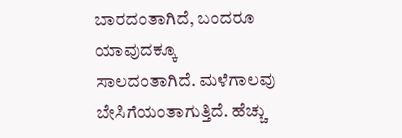ಬಾರದಂತಾಗಿದೆ, ಬಂದರೂ ಯಾವುದಕ್ಕೂ ಸಾಲದಂತಾಗಿದೆ. ಮಳೆಗಾಲವು ಬೇಸಿಗೆಯಂತಾಗುತ್ತಿದೆ. ಹೆಚ್ಚು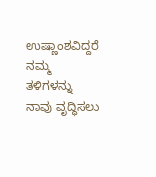ಉಷ್ಣಾಂಶವಿದ್ದರೆ ನಮ್ಮ ತಳಿಗಳನ್ನು ನಾವು ವೃದ್ಧಿಸಲು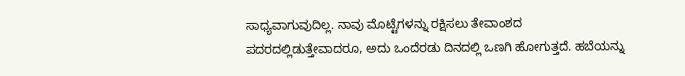ಸಾಧ್ಯವಾಗುವುದಿಲ್ಲ. ನಾವು ಮೊಟ್ಟೆಗಳನ್ನು ರಕ್ಷಿಸಲು ತೇವಾಂಶದ ಪದರದಲ್ಲಿಡುತ್ತೇವಾದರೂ, ಅದು ಒಂದೆರಡು ದಿನದಲ್ಲಿ ಒಣಗಿ ಹೋಗುತ್ತದೆ. ಹಬೆಯನ್ನು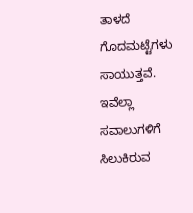ತಾಳದೆ ಗೊದಮಟ್ಟೆಗಳು ಸಾಯುತ್ತವೆ. ಇವೆಲ್ಲಾ ಸವಾಲುಗಳಿಗೆ ಸಿಲುಕಿರುವ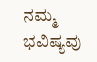ನಮ್ಮ ಭವಿಷ್ಯವು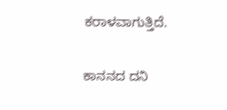ಕರಾಳವಾಗುತ್ತಿದೆ.

ಕಾನನದ ದನಿ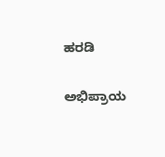ಹರಡಿ

ಅಭಿಪ್ರಾಯ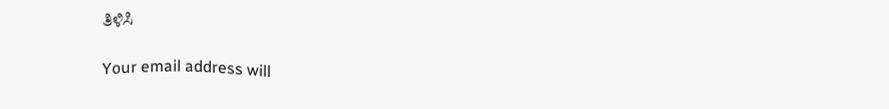ತಿಳಿಸಿ

Your email address will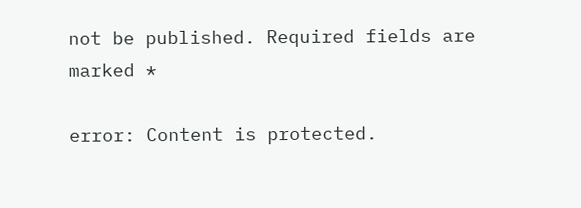not be published. Required fields are marked *

error: Content is protected.